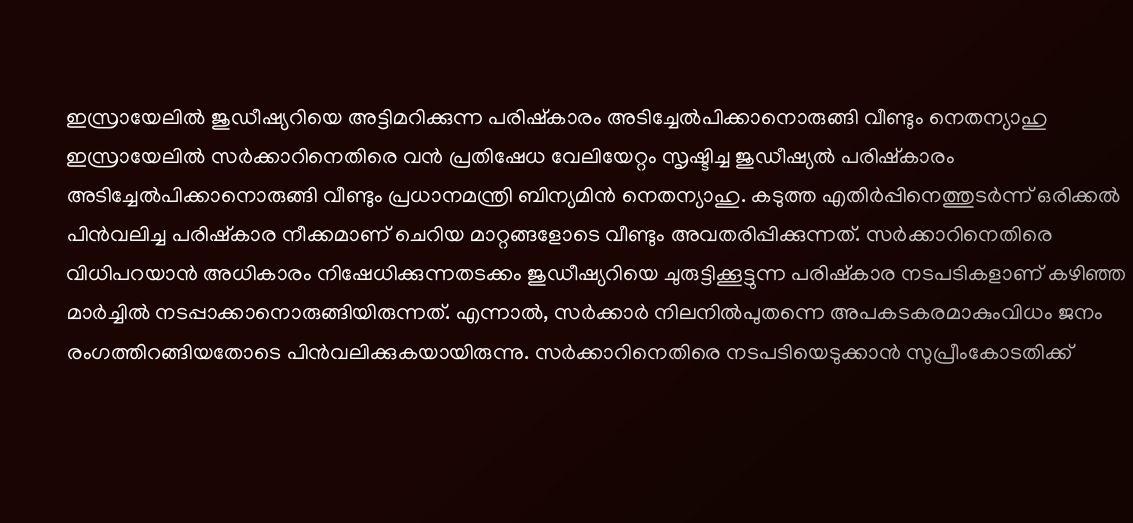ഇസ്രായേലിൽ ജുഡീഷ്യറിയെ അട്ടിമറിക്കുന്ന പരിഷ്കാരം അടിച്ചേൽപിക്കാനൊരുങ്ങി വീണ്ടും നെതന്യാഹു
ഇസ്രായേലിൽ സർക്കാറിനെതിരെ വൻ പ്രതിഷേധ വേലിയേറ്റം സൃഷ്ടിച്ച ജുഡീഷ്യൽ പരിഷ്കാരം അടിച്ചേൽപിക്കാനൊരുങ്ങി വീണ്ടും പ്രധാനമന്ത്രി ബിന്യമിൻ നെതന്യാഹു. കടുത്ത എതിർപ്പിനെത്തുടർന്ന് ഒരിക്കൽ പിൻവലിച്ച പരിഷ്കാര നീക്കമാണ് ചെറിയ മാറ്റങ്ങളോടെ വീണ്ടും അവതരിപ്പിക്കുന്നത്. സർക്കാറിനെതിരെ വിധിപറയാൻ അധികാരം നിഷേധിക്കുന്നതടക്കം ജുഡീഷ്യറിയെ ചുരുട്ടിക്കൂട്ടുന്ന പരിഷ്കാര നടപടികളാണ് കഴിഞ്ഞ മാർച്ചിൽ നടപ്പാക്കാനൊരുങ്ങിയിരുന്നത്. എന്നാൽ, സർക്കാർ നിലനിൽപുതന്നെ അപകടകരമാകുംവിധം ജനം രംഗത്തിറങ്ങിയതോടെ പിൻവലിക്കുകയായിരുന്നു. സർക്കാറിനെതിരെ നടപടിയെടുക്കാൻ സുപ്രീംകോടതിക്ക്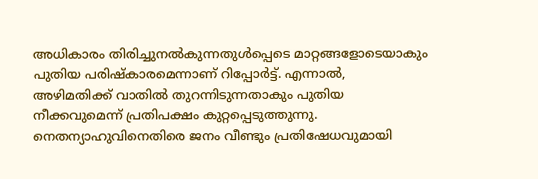അധികാരം തിരിച്ചുനൽകുന്നതുൾപ്പെടെ മാറ്റങ്ങളോടെയാകും പുതിയ പരിഷ്കാരമെന്നാണ് റിപ്പോർട്ട്. എന്നാൽ, അഴിമതിക്ക് വാതിൽ തുറന്നിടുന്നതാകും പുതിയ നീക്കവുമെന്ന് പ്രതിപക്ഷം കുറ്റപ്പെടുത്തുന്നു.
നെതന്യാഹുവിനെതിരെ ജനം വീണ്ടും പ്രതിഷേധവുമായി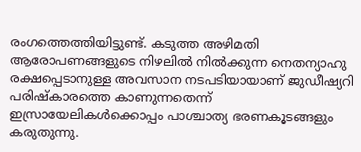രംഗത്തെത്തിയിട്ടുണ്ട്. കടുത്ത അഴിമതി ആരോപണങ്ങളുടെ നിഴലിൽ നിൽക്കുന്ന നെതന്യാഹു രക്ഷപ്പെടാനുള്ള അവസാന നടപടിയായാണ് ജുഡീഷ്യറി പരിഷ്കാരത്തെ കാണുന്നതെന്ന് ഇസ്രായേലികൾക്കൊപ്പം പാശ്ചാത്യ ഭരണകൂടങ്ങളും കരുതുന്നു.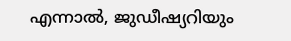എന്നാൽ, ജുഡീഷ്യറിയും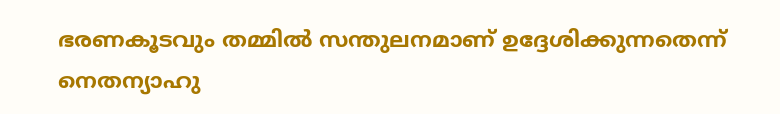ഭരണകൂടവും തമ്മിൽ സന്തുലനമാണ് ഉദ്ദേശിക്കുന്നതെന്ന് നെതന്യാഹു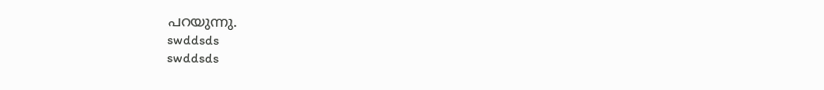പറയുന്നു.
swddsds
swddsds